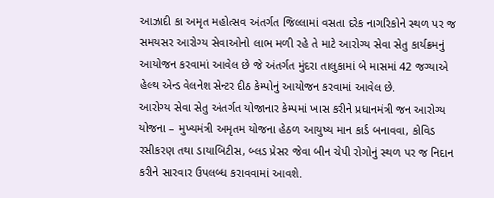આઝાદી કા અમૃત મહોત્સવ અંતર્ગત જિલ્લામાં વસતા દરેક નાગરિકોને સ્થળ પર જ સમયસર આરોગ્ય સેવાઓનો લાભ મળી રહે તે માટે આરોગ્ય સેવા સેતુ કાર્યક્રમનું આયોજન કરવામાં આવેલ છે જે અંતર્ગત મુંદરા તાલુકામાં બે માસમાં 42 જગ્યાએ હેલ્થ એન્ડ વેલનેશ સેન્ટર દીઠ કેમ્પોનું આયોજન કરવામાં આવેલ છે.
આરોગ્ય સેવા સેતુ અંતર્ગત યોજાનાર કેમ્પમાં ખાસ કરીને પ્રધાનમંત્રી જન આરોગ્ય યોજના – મુખ્યમંત્રી અમૃતમ યોજના હેઠળ આયુષ્ય માન કાર્ડ બનાવવા, કોવિડ રસીકરણ તથા ડાયાબિટીસ, બ્લડ પ્રેસર જેવા બીન ચેપી રોગોનું સ્થળ પર જ નિદાન કરીને સારવાર ઉપલબ્ધ કરાવવામાં આવશે.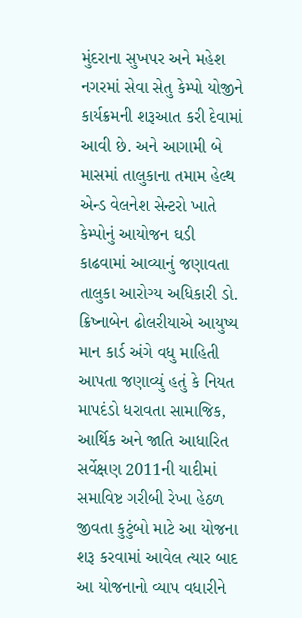મુંદરાના સુખપર અને મહેશ નગરમાં સેવા સેતુ કેમ્પો યોજીને કાર્યક્રમની શરૂઆત કરી દેવામાં આવી છે. અને આગામી બે માસમાં તાલુકાના તમામ હેલ્થ એન્ડ વેલનેશ સેન્ટરો ખાતે કેમ્પોનું આયોજન ઘડી કાઢવામાં આવ્યાનું જણાવતા તાલુકા આરોગ્ય અધિકારી ડો. ક્રિષ્નાબેન ઢોલરીયાએ આયુષ્ય માન કાર્ડ અંગે વધુ માહિતી આપતા જણાવ્યું હતું કે નિયત માપદંડો ધરાવતા સામાજિક, આર્થિક અને જાતિ આધારિત સર્વેક્ષણ 2011ની યાદીમાં સમાવિષ્ટ ગરીબી રેખા હેઠળ જીવતા કુટુંબો માટે આ યોજના શરૂ કરવામાં આવેલ ત્યાર બાદ આ યોજનાનો વ્યાપ વધારીને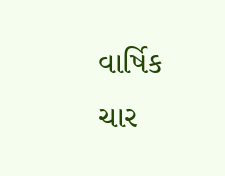વાર્ષિક ચાર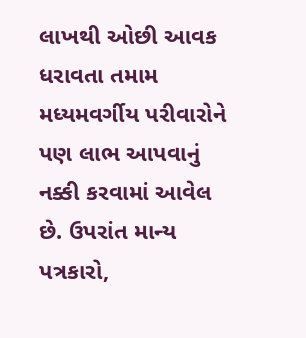લાખથી ઓછી આવક ધરાવતા તમામ મધ્યમવર્ગીય પરીવારોને પણ લાભ આપવાનું નક્કી કરવામાં આવેલ છે. ઉપરાંત માન્ય પત્રકારો,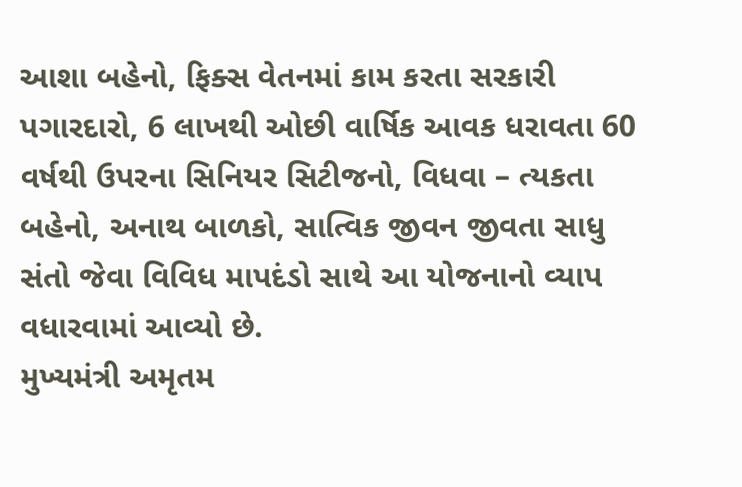આશા બહેનો, ફિક્સ વેતનમાં કામ કરતા સરકારી પગારદારો, 6 લાખથી ઓછી વાર્ષિક આવક ધરાવતા 60 વર્ષથી ઉપરના સિનિયર સિટીજનો, વિધવા – ત્યકતા બહેનો, અનાથ બાળકો, સાત્વિક જીવન જીવતા સાધુ સંતો જેવા વિવિધ માપદંડો સાથે આ યોજનાનો વ્યાપ વધારવામાં આવ્યો છે.
મુખ્યમંત્રી અમૃતમ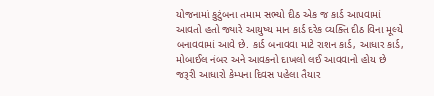યોજનામાં કુટુંબના તમામ સભ્યો દીઠ એક જ કાર્ડ આપવામાં આવતો હતો જ્યારે આયુષ્ય માન કાર્ડ દરેક વ્યક્તિ દીઠ વિના મૂલ્યે બનાવવામાં આવે છે. કાર્ડ બનાવવા માટે રાશન કાર્ડ, આધાર કાર્ડ, મોબાઈલ નંબર અને આવકનો દાખલો લઈ આવવાનો હોય છે જરૂરી આધારો કેમ્પના દિવસ પહેલા તૈયાર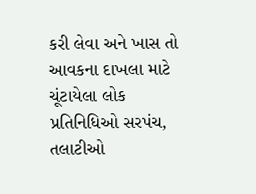કરી લેવા અને ખાસ તો આવકના દાખલા માટે ચૂંટાયેલા લોક પ્રતિનિધિઓ સરપંચ, તલાટીઓ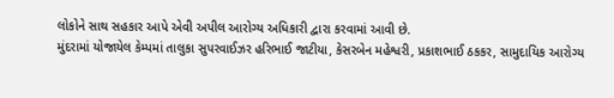લોકોને સાથ સહકાર આપે એવી અપીલ આરોગ્ય અધિકારી દ્વારા કરવામાં આવી છે.
મુંદરામાં યોજાયેલ કેમ્પમાં તાલુકા સુપરવાઈઝર હરિભાઈ જાટીયા, કેસરબેન મહેશ્વરી, પ્રકાશભાઈ ઠકકર, સામુદાયિક આરોગ્ય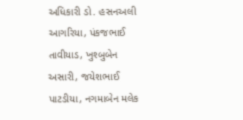અધિકારી ડો. હસનઅલી આગરિયા, પંકજભાઈ તાવીયાડ, ખુશ્બુબેન અસારી, જયેશભાઈ પાટડીયા, નગમાબેન મલેક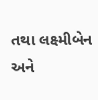તથા લક્ષ્મીબેન અને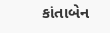કાંતાબેન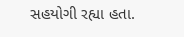સહયોગી રહ્યા હતા.